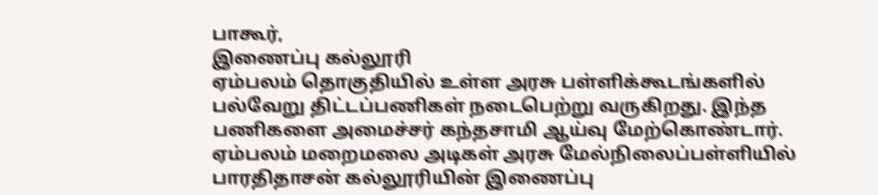பாகூர்,
இணைப்பு கல்லூரி
ஏம்பலம் தொகுதியில் உள்ள அரசு பள்ளிக்கூடங்களில் பல்வேறு திட்டப்பணிகள் நடைபெற்று வருகிறது. இந்த பணிகளை அமைச்சர் கந்தசாமி ஆய்வு மேற்கொண்டார். ஏம்பலம் மறைமலை அடிகள் அரசு மேல்நிலைப்பள்ளியில் பாரதிதாசன் கல்லூரியின் இணைப்பு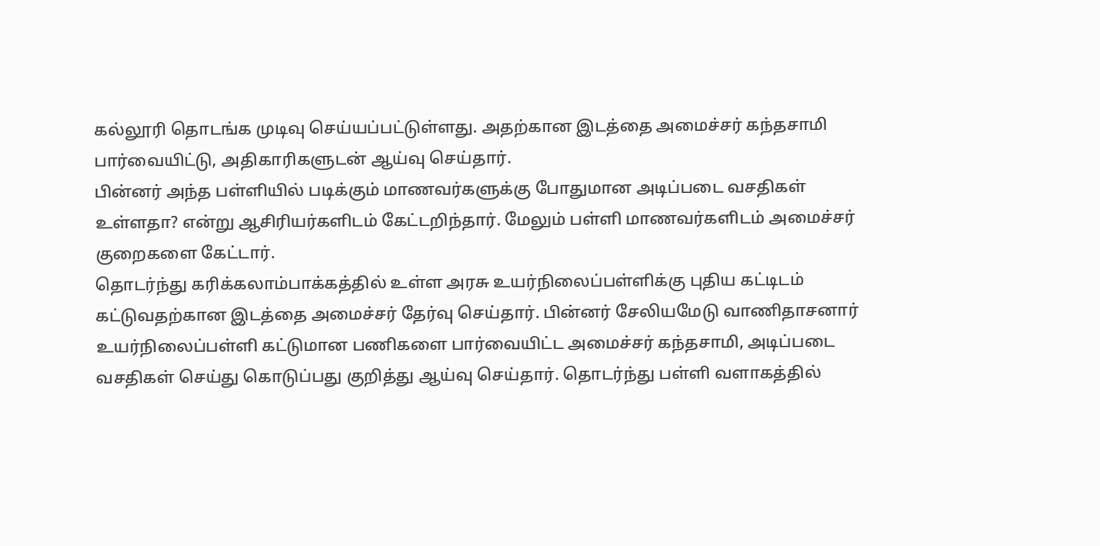கல்லூரி தொடங்க முடிவு செய்யப்பட்டுள்ளது. அதற்கான இடத்தை அமைச்சர் கந்தசாமி பார்வையிட்டு, அதிகாரிகளுடன் ஆய்வு செய்தார்.
பின்னர் அந்த பள்ளியில் படிக்கும் மாணவர்களுக்கு போதுமான அடிப்படை வசதிகள் உள்ளதா? என்று ஆசிரியர்களிடம் கேட்டறிந்தார். மேலும் பள்ளி மாணவர்களிடம் அமைச்சர் குறைகளை கேட்டார்.
தொடர்ந்து கரிக்கலாம்பாக்கத்தில் உள்ள அரசு உயர்நிலைப்பள்ளிக்கு புதிய கட்டிடம் கட்டுவதற்கான இடத்தை அமைச்சர் தேர்வு செய்தார். பின்னர் சேலியமேடு வாணிதாசனார் உயர்நிலைப்பள்ளி கட்டுமான பணிகளை பார்வையிட்ட அமைச்சர் கந்தசாமி, அடிப்படை வசதிகள் செய்து கொடுப்பது குறித்து ஆய்வு செய்தார். தொடர்ந்து பள்ளி வளாகத்தில்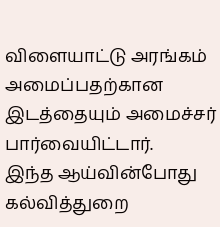விளையாட்டு அரங்கம் அமைப்பதற்கான இடத்தையும் அமைச்சர் பார்வையிட்டார்.
இந்த ஆய்வின்போது கல்வித்துறை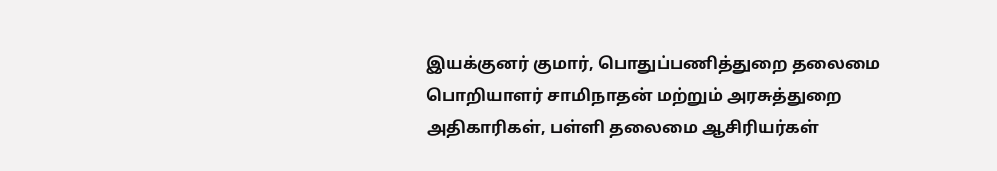இயக்குனர் குமார், பொதுப்பணித்துறை தலைமை பொறியாளர் சாமிநாதன் மற்றும் அரசுத்துறை அதிகாரிகள், பள்ளி தலைமை ஆசிரியர்கள்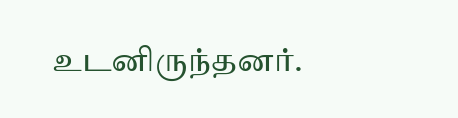உடனிருந்தனர்.